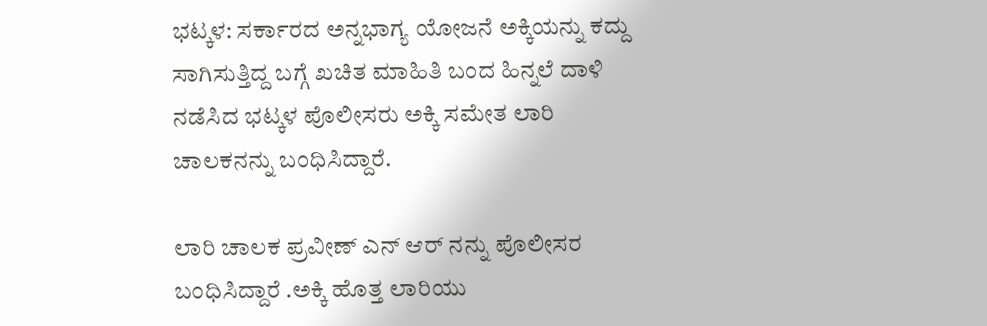ಭಟ್ಕಳ: ಸರ್ಕಾರದ ಅನ್ನಭಾಗ್ಯ ಯೋಜನೆ ಅಕ್ಕಿಯನ್ನು ಕದ್ದು ಸಾಗಿಸುತ್ತಿದ್ದ ಬಗ್ಗೆ ಖಚಿತ ಮಾಹಿತಿ ಬಂದ ಹಿನ್ನಲೆ ದಾಳಿ ನಡೆಸಿದ ಭಟ್ಕಳ ಪೊಲೀಸರು ಅಕ್ಕಿ ಸಮೇತ ಲಾರಿ ಚಾಲಕನನ್ನು ಬಂಧಿಸಿದ್ದಾರೆ.

ಲಾರಿ ಚಾಲಕ ಪ್ರವೀಣ್ ಎನ್ ಆರ್ ನನ್ನು ಪೊಲೀಸರ ಬಂಧಿಸಿದ್ದಾರೆ .ಅಕ್ಕಿ ಹೊತ್ತ ಲಾರಿಯು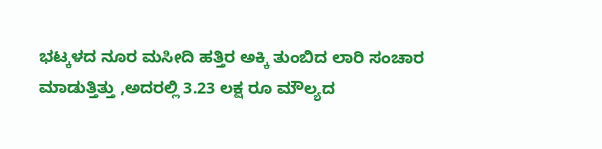ಭಟ್ಕಳದ ನೂರ ಮಸೀದಿ ಹತ್ತಿರ ಅಕ್ಕಿ ತುಂಬಿದ ಲಾರಿ ಸಂಚಾರ ಮಾಡುತ್ತಿತ್ತು ,ಅದರಲ್ಲಿ 3.23 ಲಕ್ಷ ರೂ ಮೌಲ್ಯದ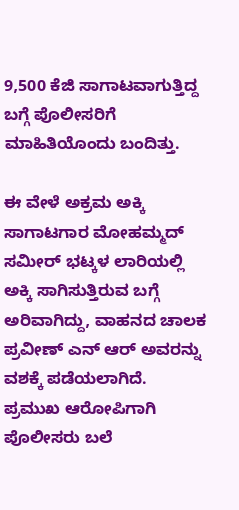9,500 ಕೆಜಿ ಸಾಗಾಟವಾಗುತ್ತಿದ್ದ ಬಗ್ಗೆ ಪೊಲೀಸರಿಗೆ ಮಾಹಿತಿಯೊಂದು ಬಂದಿತ್ತು.

ಈ ವೇಳೆ ಅಕ್ರಮ ಅಕ್ಕಿ ಸಾಗಾಟಗಾರ ಮೋಹಮ್ಮದ್ ಸಮೀರ್ ಭಟ್ಕಳ ಲಾರಿಯಲ್ಲಿ ಅಕ್ಕಿ ಸಾಗಿಸುತ್ತಿರುವ ಬಗ್ಗೆ ಅರಿವಾಗಿದ್ದು, ವಾಹನದ ಚಾಲಕ ಪ್ರವೀಣ್ ಎನ್ ಆರ್ ಅವರನ್ನು ವಶಕ್ಕೆ ಪಡೆಯಲಾಗಿದೆ. ಪ್ರಮುಖ ಆರೋಪಿಗಾಗಿ ಪೊಲೀಸರು ಬಲೆ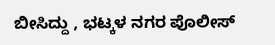ಬೀಸಿದ್ದು , ಭಟ್ಕಳ ನಗರ ಪೊಲೀಸ್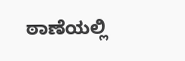ಠಾಣೆಯಲ್ಲಿ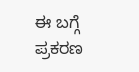ಈ ಬಗ್ಗೆ ಪ್ರಕರಣ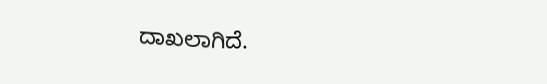ದಾಖಲಾಗಿದೆ.